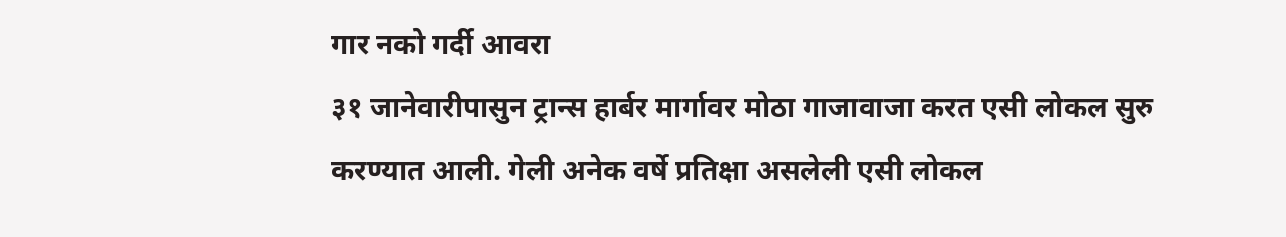गार नको गर्दी आवरा
३१ जानेवारीपासुन ट्रान्स हार्बर मार्गावर मोठा गाजावाजा करत एसी लोकल सुरु करण्यात आली. गेली अनेक वर्षे प्रतिक्षा असलेली एसी लोकल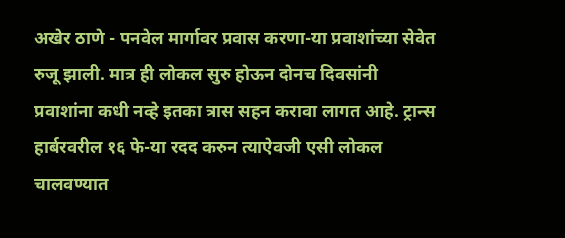अखेर ठाणे - पनवेल मार्गावर प्रवास करणा-या प्रवाशांच्या सेवेत रुजू झाली. मात्र ही लोकल सुरु होऊन दोनच दिवसांनी प्रवाशांना कधी नव्हे इतका त्रास सहन करावा लागत आहे. ट्रान्स हार्बरवरील १६ फे-या रदद करुन त्याऐवजी एसी लोकल चालवण्यात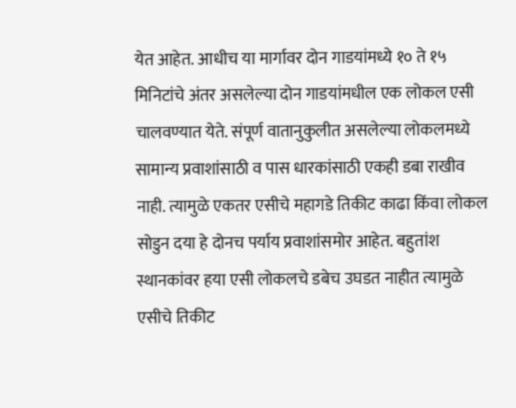येत आहेत. आधीच या मार्गावर दोन गाडयांमध्ये १० ते १५ मिनिटांचे अंतर असलेल्या दोन गाडयांमधील एक लोकल एसी चालवण्यात येते. संपूर्ण वातानुकुलीत असलेल्या लोकलमध्ये सामान्य प्रवाशांसाठी व पास धारकांसाठी एकही डबा राखीव नाही. त्यामुळे एकतर एसीचे महागडे तिकीट काढा किंवा लोकल सोडुन दया हे दोनच पर्याय प्रवाशांसमोर आहेत. बहुतांश स्थानकांवर हया एसी लोकलचे डबेच उघडत नाहीत त्यामुळे एसीचे तिकीट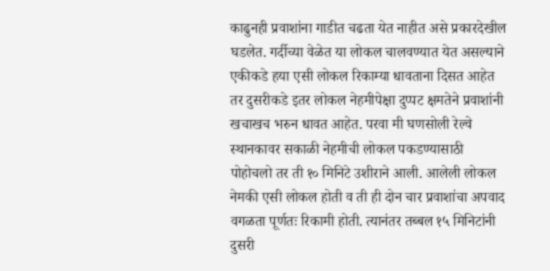काढुनही प्रवाशांना गाडीत चढता येत नाहीत असे प्रकारदेखील घडलेत. गर्दीच्या वेळेत या लोकल चालवण्यात येत असल्याने एकीकडे हया एसी लोकल रिकाम्या धावताना दिसत आहेत तर दुसरीकडे इतर लोकल नेहमीपेक्षा दुप्पट क्षमतेने प्रवाशांनी खचाखच भरुन धावत आहेत. परवा मी घणसोली रेल्वे स्थानकावर सकाळी नेहमीची लोकल पकडण्यासाठी पोहोचलो तर ती १० मिनिटे उशीराने आली. आलेली लोकल नेमकी एसी लोकल होती व ती ही दोन चार प्रवाशांचा अपवाद वगळता पूर्णतः रिकामी होती. त्यानंतर तब्बल १५ मिनिटांनी दुसरी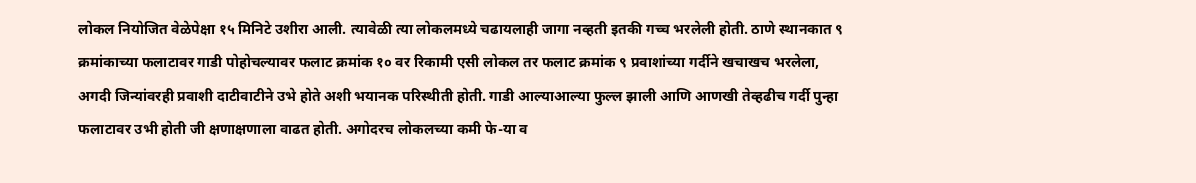लोकल नियोजित वेळेपेक्षा १५ मिनिटे उशीरा आली. त्यावेळी त्या लोकलमध्ये चढायलाही जागा नव्हती इतकी गच्च भरलेली होती. ठाणे स्थानकात ९ क्रमांकाच्या फलाटावर गाडी पोहोचल्यावर फलाट क्रमांक १० वर रिकामी एसी लोकल तर फलाट क्रमांक ९ प्रवाशांच्या गर्दीने खचाखच भरलेला, अगदी जिन्यांवरही प्रवाशी दाटीवाटीने उभे होते अशी भयानक परिस्थीती होती. गाडी आल्याआल्या फुल्ल झाली आणि आणखी तेव्हढीच गर्दी पुन्हा फलाटावर उभी होती जी क्षणाक्षणाला वाढत होती. अगोदरच लोकलच्या कमी फे-या व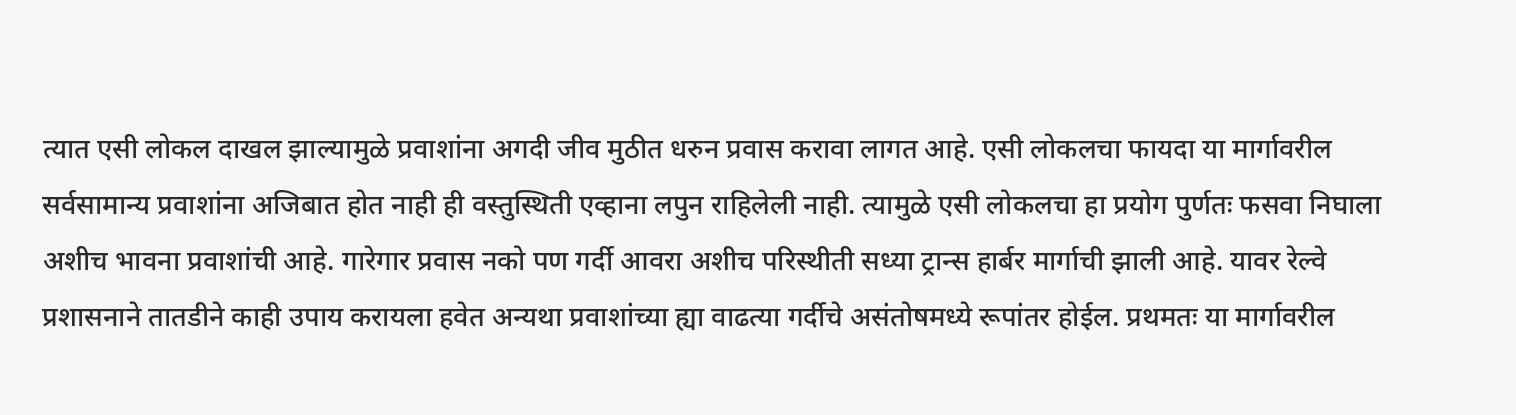त्यात एसी लोकल दाखल झाल्यामुळे प्रवाशांना अगदी जीव मुठीत धरुन प्रवास करावा लागत आहे. एसी लोकलचा फायदा या मार्गावरील सर्वसामान्य प्रवाशांना अजिबात होत नाही ही वस्तुस्थिती एव्हाना लपुन राहिलेली नाही. त्यामुळे एसी लोकलचा हा प्रयोग पुर्णतः फसवा निघाला अशीच भावना प्रवाशांची आहे. गारेगार प्रवास नको पण गर्दी आवरा अशीच परिस्थीती सध्या ट्रान्स हार्बर मार्गाची झाली आहे. यावर रेल्वे प्रशासनाने तातडीने काही उपाय करायला हवेत अन्यथा प्रवाशांच्या ह्या वाढत्या गर्दीचे असंतोषमध्ये रूपांतर होईल. प्रथमतः या मार्गावरील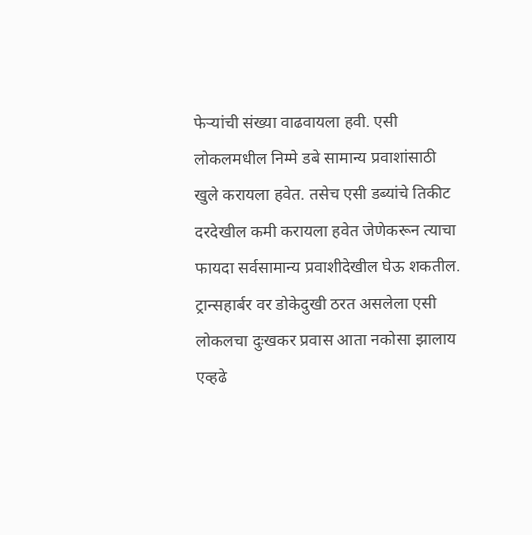फेऱ्यांची संख्या वाढवायला हवी. एसी लोकलमधील निम्मे डबे सामान्य प्रवाशांसाठी खुले करायला हवेत. तसेच एसी डब्यांचे तिकीट दरदेखील कमी करायला हवेत जेणेकरून त्याचा फायदा सर्वसामान्य प्रवाशीदेखील घेऊ शकतील. ट्रान्सहार्बर वर डोकेदुखी ठरत असलेला एसी लोकलचा दुःखकर प्रवास आता नकोसा झालाय एव्हढे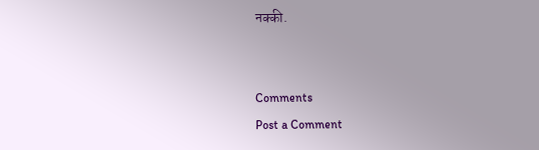नक्की.


Comments
Post a Comment